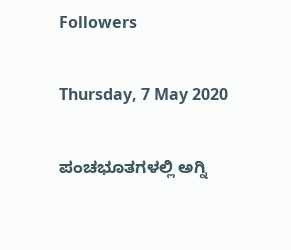Followers

Thursday, 7 May 2020

ಪಂಚಭೂತಗಳಲ್ಲಿ ಅಗ್ನಿ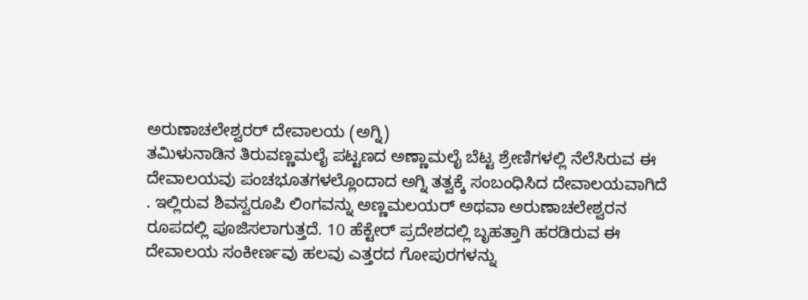ಅರುಣಾಚಲೇಶ್ವರರ್ ದೇವಾಲಯ (ಅಗ್ನಿ)
ತಮಿಳುನಾಡಿನ ತಿರುವಣ್ಣಮಲೈ ಪಟ್ಟಣದ ಅಣ್ಣಾಮಲೈ ಬೆಟ್ಟ ಶ್ರೇಣಿಗಳಲ್ಲಿ ನೆಲೆಸಿರುವ ಈ ದೇವಾಲಯವು ಪಂಚಭೂತಗಳಲ್ಲೊಂದಾದ ಅಗ್ನಿ ತತ್ವಕ್ಕೆ ಸಂಬಂಧಿಸಿದ ದೇವಾಲಯವಾಗಿದೆ
. ಇಲ್ಲಿರುವ ಶಿವಸ್ವರೂಪಿ ಲಿಂಗವನ್ನು ಅಣ್ಣಮಲಯರ್ ಅಥವಾ ಅರುಣಾಚಲೇಶ್ವರನ ರೂಪದಲ್ಲಿ ಪೂಜಿಸಲಾಗುತ್ತದೆ. 10 ಹೆಕ್ಟೇರ್ ಪ್ರದೇಶದಲ್ಲಿ ಬೃಹತ್ತಾಗಿ ಹರಡಿರುವ ಈ ದೇವಾಲಯ ಸಂಕೀರ್ಣವು ಹಲವು ಎತ್ತರದ ಗೋಪುರಗಳನ್ನು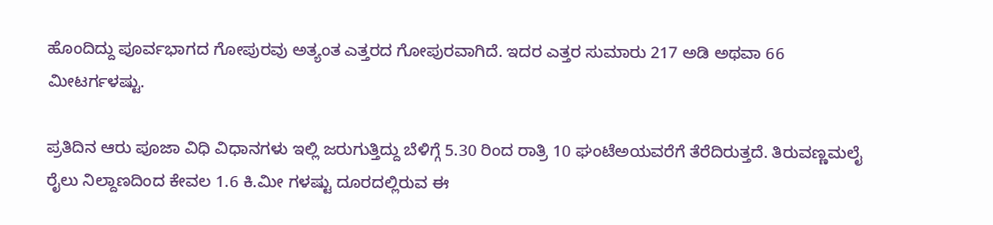ಹೊಂದಿದ್ದು ಪೂರ್ವಭಾಗದ ಗೋಪುರವು ಅತ್ಯಂತ ಎತ್ತರದ ಗೋಪುರವಾಗಿದೆ. ಇದರ ಎತ್ತರ ಸುಮಾರು 217 ಅಡಿ ಅಥವಾ 66 ಮೀಟರ್ಗಳಷ್ಟು.

ಪ್ರತಿದಿನ ಆರು ಪೂಜಾ ವಿಧಿ ವಿಧಾನಗಳು ಇಲ್ಲಿ ಜರುಗುತ್ತಿದ್ದು ಬೆಳಿಗ್ಗೆ 5.30 ರಿಂದ ರಾತ್ರಿ 10 ಘಂಟೆಅಯವರೆಗೆ ತೆರೆದಿರುತ್ತದೆ. ತಿರುವಣ್ಣಮಲೈ ರೈಲು ನಿಲ್ದಾಣದಿಂದ ಕೇವಲ 1.6 ಕಿ.ಮೀ ಗಳಷ್ಟು ದೂರದಲ್ಲಿರುವ ಈ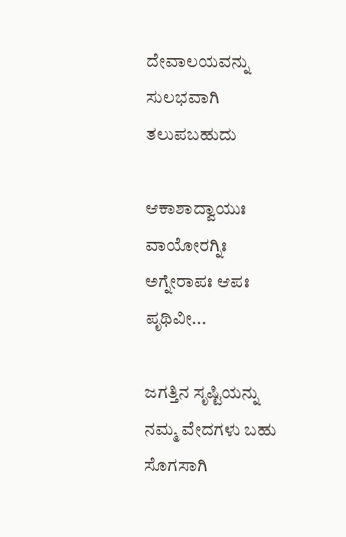ದೇವಾಲಯವನ್ನು ಸುಲಭವಾಗಿ ತಲುಪಬಹುದು

ಆಕಾಶಾದ್ವಾಯುಃ ವಾಯೋರಗ್ನಿಃ
ಅಗ್ನೇರಾಪಃ ಆಪಃ ಪೃಥಿವೀ...

ಜಗತ್ತಿನ ಸೃಷ್ಟಿಯನ್ನು ನಮ್ಮ ವೇದಗಳು ಬಹು ಸೊಗಸಾಗಿ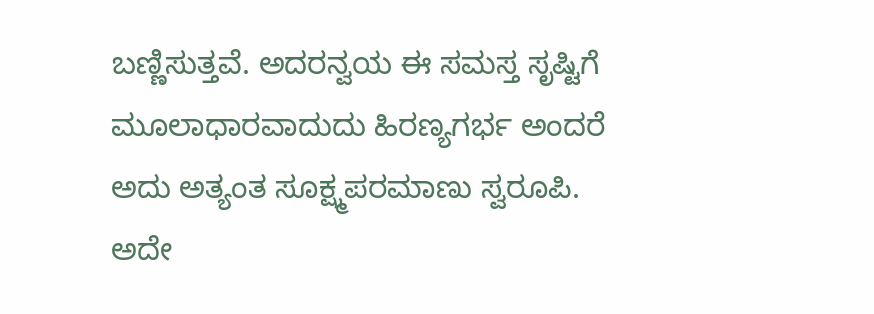ಬಣ್ಣಿಸುತ್ತವೆ. ಅದರನ್ವಯ ಈ ಸಮಸ್ತ ಸೃಷ್ಟಿಗೆ ಮೂಲಾಧಾರವಾದುದು ಹಿರಣ್ಯಗರ್ಭ ಅಂದರೆ ಅದು ಅತ್ಯಂತ ಸೂಕ್ಷ್ಮಪರಮಾಣು ಸ್ವರೂಪಿ. ಅದೇ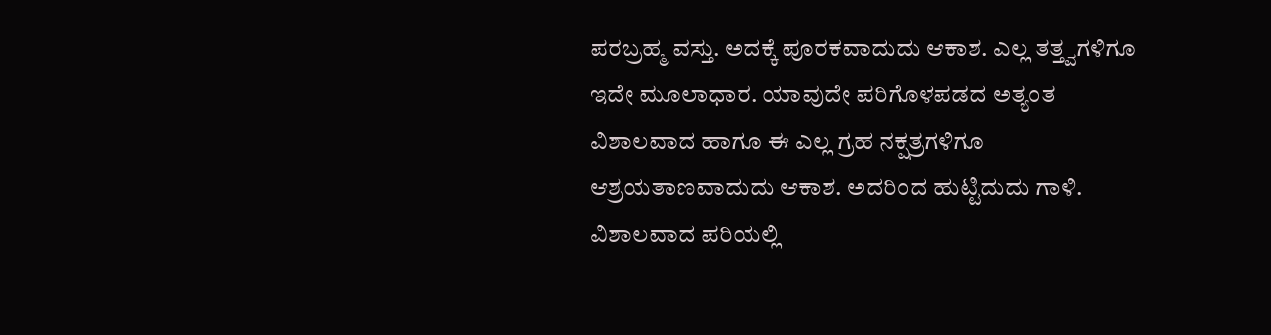ಪರಬ್ರಹ್ಮ ವಸ್ತು. ಅದಕ್ಕೆ ಪೂರಕವಾದುದು ಆಕಾಶ. ಎಲ್ಲ ತತ್ತ್ವಗಳಿಗೂ ಇದೇ ಮೂಲಾಧಾರ. ಯಾವುದೇ ಪರಿಗೊಳಪಡದ ಅತ್ಯಂತ ವಿಶಾಲವಾದ ಹಾಗೂ ಈ ಎಲ್ಲ ಗ್ರಹ ನಕ್ಷತ್ರಗಳಿಗೂ ಆಶ್ರಯತಾಣವಾದುದು ಆಕಾಶ. ಅದರಿಂದ ಹುಟ್ಟಿದುದು ಗಾಳಿ. ವಿಶಾಲವಾದ ಪರಿಯಲ್ಲಿ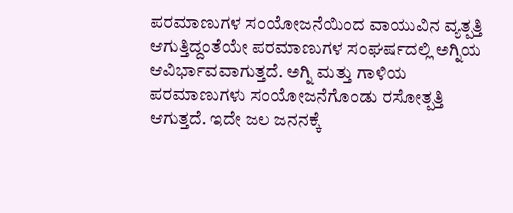ಪರಮಾಣುಗಳ ಸಂಯೋಜನೆಯಿಂದ ವಾಯುವಿನ ವ್ಯತ್ಪತ್ತಿ ಆಗುತ್ತಿದ್ದಂತೆಯೇ ಪರಮಾಣುಗಳ ಸಂಘರ್ಷದಲ್ಲಿ ಅಗ್ನಿಯ ಆವಿರ್ಭಾವವಾಗುತ್ತದೆ. ಅಗ್ನಿ ಮತ್ತು ಗಾಳಿಯ ಪರಮಾಣುಗಳು ಸಂಯೋಜನೆಗೊಂಡು ರಸೋತ್ಪತ್ತಿ ಆಗುತ್ತದೆ. ಇದೇ ಜಲ ಜನನಕ್ಕೆ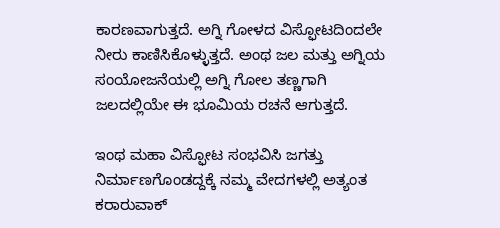ಕಾರಣವಾಗುತ್ತದೆ. ಅಗ್ನಿ ಗೋಳದ ವಿಸ್ಫೋಟದಿಂದಲೇ ನೀರು ಕಾಣಿಸಿಕೊಳ್ಳುತ್ತದೆ. ಅಂಥ ಜಲ ಮತ್ತು ಅಗ್ನಿಯ ಸಂಯೋಜನೆಯಲ್ಲಿ ಅಗ್ನಿ ಗೋಲ ತಣ್ಣಗಾಗಿ ಜಲದಲ್ಲಿಯೇ ಈ ಭೂಮಿಯ ರಚನೆ ಆಗುತ್ತದೆ.

ಇಂಥ ಮಹಾ ವಿಸ್ಫೋಟ ಸಂಭವಿಸಿ ಜಗತ್ತು ನಿರ್ಮಾಣಗೊಂಡದ್ದಕ್ಕೆ ನಮ್ಮ ವೇದಗಳಲ್ಲಿ ಅತ್ಯಂತ ಕರಾರುವಾಕ್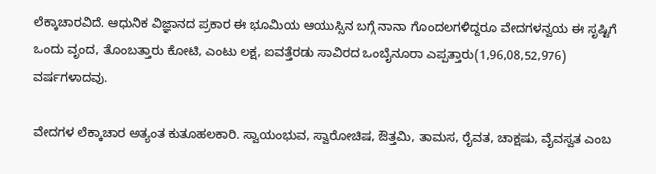ಲೆಕ್ಕಾಚಾರವಿದೆ. ಆಧುನಿಕ ವಿಜ್ಞಾನದ ಪ್ರಕಾರ ಈ ಭೂಮಿಯ ಆಯುಸ್ಸಿನ ಬಗ್ಗೆ ನಾನಾ ಗೊಂದಲಗಳಿದ್ದರೂ ವೇದಗಳನ್ವಯ ಈ ಸೃಷ್ಟಿಗೆ ಒಂದು ವೃಂದ, ತೊಂಬತ್ತಾರು ಕೋಟಿ, ಎಂಟು ಲಕ್ಷ, ಐವತ್ತೆರಡು ಸಾವಿರದ ಒಂಬೈನೂರಾ ಎಪ್ಪತ್ತಾರು(1,96,08,52,976) ವರ್ಷಗಳಾದವು.

ವೇದಗಳ ಲೆಕ್ಕಾಚಾರ ಅತ್ಯಂತ ಕುತೂಹಲಕಾರಿ. ಸ್ವಾಯಂಭುವ, ಸ್ವಾರೋಚಿಷ, ಔತ್ತಮಿ, ತಾಮಸ, ರೈವತ, ಚಾಕ್ಷಷು, ವೈವಸ್ವತ ಎಂಬ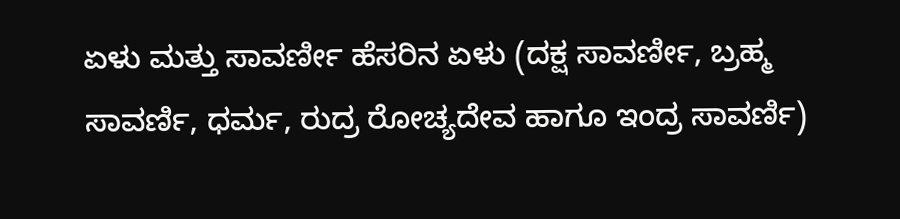ಏಳು ಮತ್ತು ಸಾವರ್ಣೀ ಹೆಸರಿನ ಏಳು (ದಕ್ಷ ಸಾವರ್ಣೀ, ಬ್ರಹ್ಮ ಸಾವರ್ಣಿ, ಧರ್ಮ, ರುದ್ರ ರೋಚ್ಯದೇವ ಹಾಗೂ ಇಂದ್ರ ಸಾವರ್ಣಿ)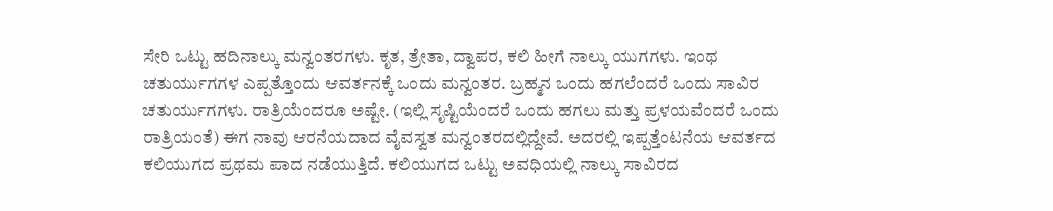ಸೇರಿ ಒಟ್ಟು ಹದಿನಾಲ್ಕು ಮನ್ವಂತರಗಳು. ಕೃತ, ತ್ರೇತಾ, ದ್ವಾಪರ, ಕಲಿ ಹೀಗೆ ನಾಲ್ಕು ಯುಗಗಳು. ಇಂಥ ಚತುರ್ಯುಗಗಳ ಎಪ್ಪತ್ತೊಂದು ಆವರ್ತನಕ್ಕೆ ಒಂದು ಮನ್ವಂತರ. ಬ್ರಹ್ಮನ ಒಂದು ಹಗಲೆಂದರೆ ಒಂದು ಸಾವಿರ ಚತುರ್ಯುಗಗಳು. ರಾತ್ರಿಯೆಂದರೂ ಅಷ್ಟೇ. (ಇಲ್ಲಿ ಸೃಷ್ಟಿಯೆಂದರೆ ಒಂದು ಹಗಲು ಮತ್ತು ಪ್ರಳಯವೆಂದರೆ ಒಂದು ರಾತ್ರಿಯಂತೆ) ಈಗ ನಾವು ಆರನೆಯದಾದ ವೈವಸ್ವತ ಮನ್ವಂತರದಲ್ಲಿದ್ದೇವೆ. ಅದರಲ್ಲಿ ಇಪ್ಪತ್ತೆಂಟನೆಯ ಆವರ್ತದ ಕಲಿಯುಗದ ಪ್ರಥಮ ಪಾದ ನಡೆಯುತ್ತಿದೆ. ಕಲಿಯುಗದ ಒಟ್ಟು ಅವಧಿಯಲ್ಲಿ ನಾಲ್ಕು ಸಾವಿರದ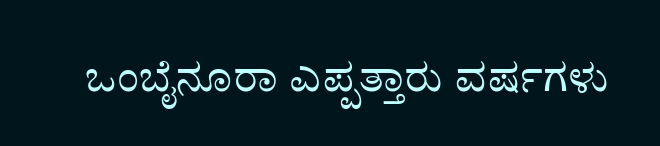ಒಂಬೈನೂರಾ ಎಪ್ಪತ್ತಾರು ವರ್ಷಗಳು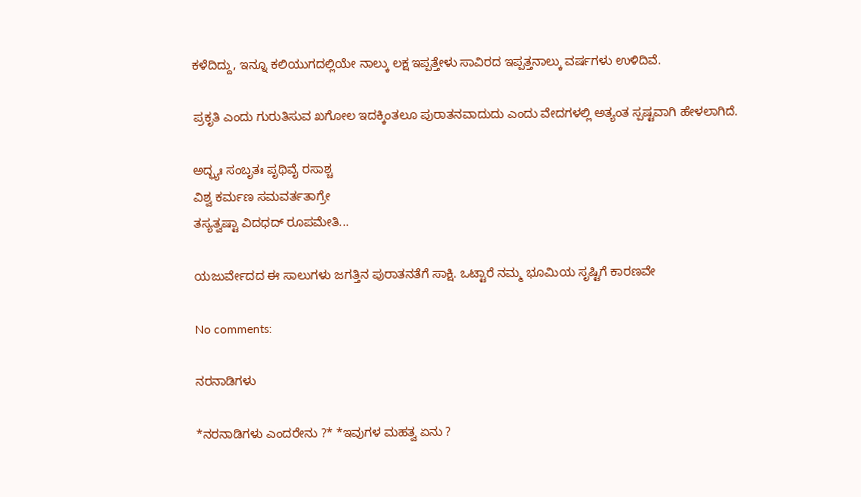ಕಳೆದಿದ್ದು, ಇನ್ನೂ ಕಲಿಯುಗದಲ್ಲಿಯೇ ನಾಲ್ಕು ಲಕ್ಷ ಇಪ್ಪತ್ತೇಳು ಸಾವಿರದ ಇಪ್ಪತ್ತನಾಲ್ಕು ವರ್ಷಗಳು ಉಳಿದಿವೆ.

ಪ್ರಕೃತಿ ಎಂದು ಗುರುತಿಸುವ ಖಗೋಲ ಇದಕ್ಕಿಂತಲೂ ಪುರಾತನವಾದುದು ಎಂದು ವೇದಗಳಲ್ಲಿ ಅತ್ಯಂತ ಸ್ಪಷ್ಟವಾಗಿ ಹೇಳಲಾಗಿದೆ.

ಅದ್ಭ್ಯಃ ಸಂಬೃತಃ ಪೃಥಿವೈ ರಸಾಶ್ಚ
ವಿಶ್ವ ಕರ್ಮಣ ಸಮವರ್ತತಾಗ್ರೇ
ತಸ್ಯತ್ವಷ್ಟಾ ವಿದಧದ್ ರೂಪಮೇತಿ...

ಯಜುರ್ವೇದದ ಈ ಸಾಲುಗಳು ಜಗತ್ತಿನ ಪುರಾತನತೆಗೆ ಸಾಕ್ಷಿ. ಒಟ್ಟಾರೆ ನಮ್ಮ ಭೂಮಿಯ ಸೃಷ್ಟಿಗೆ ಕಾರಣವೇ

No comments:

ನರನಾಡಿಗಳು

*ನರನಾಡಿಗಳು ಎಂದರೇನು ?* *ಇವುಗಳ ಮಹತ್ವ ಏನು ?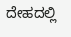ದೇಹದಲ್ಲಿ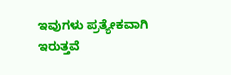ಇವುಗಳು ಪ್ರತ್ಯೇಕವಾಗಿ ಇರುತ್ತವೆ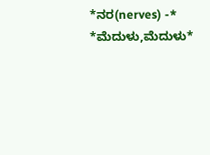*ನರ(nerves) -* *ಮೆದುಳು,ಮೆದುಳು*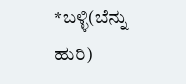*ಬಳ್ಳಿ(ಬೆನ್ನು ಹುರಿ)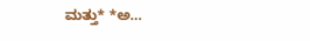ಮತ್ತು* *ಅ...